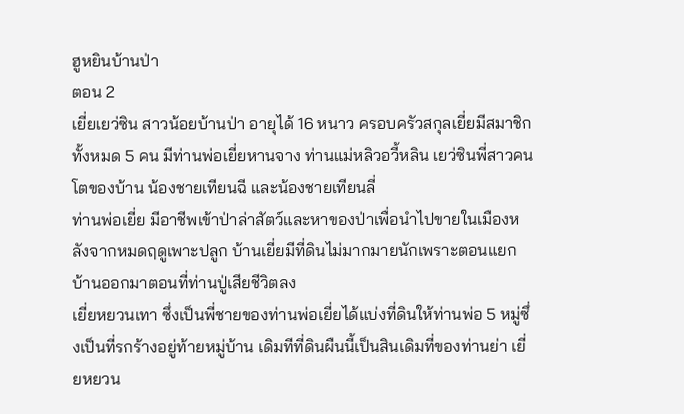ฮูหยินบ้านป่า
ตอน 2
เยี่ยเยว่ซิน สาวน้อยบ้านป่า อายุได้ 16 หนาว ครอบครัวสกุลเยี่ยมีสมาชิกทั้งหมด 5 คน มีท่านพ่อเยี่ยหานจาง ท่านแม่หลิวอวี้หลิน เยว่ซินพี่สาวคนโตของบ้าน น้องชายเทียนฉี และน้องชายเทียนลี่
ท่านพ่อเยี่ย มีอาชีพเข้าป่าล่าสัตว์และหาของป่าเพื่อนำไปขายในเมืองหลังจากหมดฤดูเพาะปลูก บ้านเยี่ยมีที่ดินไม่มากมายนักเพราะตอนแยกบ้านออกมาตอนที่ท่านปู่เสียชีวิตลง
เยี่ยหยวนเทา ซึ่งเป็นพี่ชายของท่านพ่อเยี่ยได้แบ่งที่ดินให้ท่านพ่อ 5 หมู่ซึ่งเป็นที่รกร้างอยู่ท้ายหมู่บ้าน เดิมทีที่ดินผืนนี้เป็นสินเดิมที่ของท่านย่า เยี่ยหยวน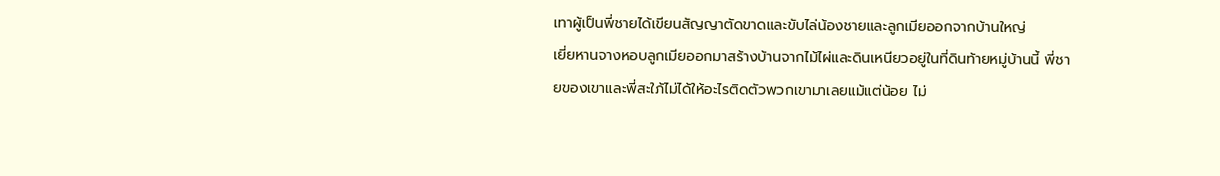เทาผู้เป็นพี่ชายได้เขียนสัญญาตัดขาดและขับไล่น้องชายและลูกเมียออกจากบ้านใหญ่
เยี่ยหานจางหอบลูกเมียออกมาสร้างบ้านจากไม้ไผ่และดินเหนียวอยู่ในที่ดินท้ายหมู่บ้านนี้ พี่ชายของเขาและพี่สะใภ้ไม่ได้ให้อะไรติดตัวพวกเขามาเลยแม้แต่น้อย ไม่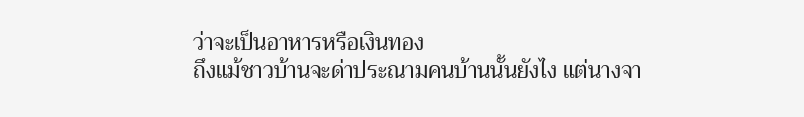ว่าจะเป็นอาหารหรือเงินทอง
ถึงแม้ชาวบ้านจะด่าประณามคนบ้านนั้นยังไง แต่นางจา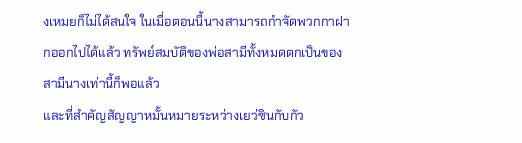งเหมยก็ไม่ได้สนใจ ในเมื่อตอนนี้นางสามารถกำจัดพวกกาฝากออกไปได้แล้ว ทรัพย์สมบัติของพ่อสามีทั้งหมดตกเป็นของสามีนางเท่านี้ก็พอแล้ว
และที่สำคัญสัญญาหมั้นหมายระหว่างเยว่ซินกับกัว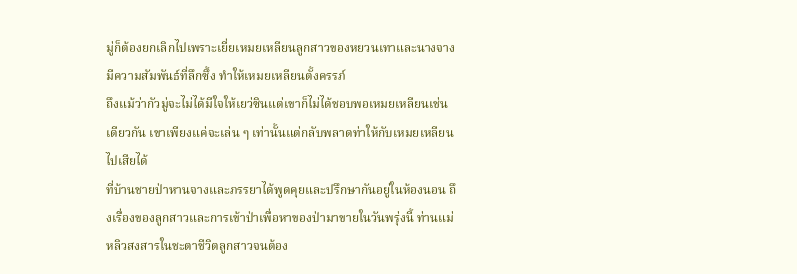มู่ก็ต้องยกเลิกไปเพราะเยี่ยเหมยเหลียนลูกสาวของหยวนเทาและนางจางมีความสัมพันธ์ที่ลึกซึ้ง ทำให้เหมยเหลียนตั้งครรภ์
ถึงแม้ว่ากัวมู่จะไม่ได้มีใจให้เยว่ซินแต่เขาก็ไม่ได้ชอบพอเหมยเหลียนเช่นเดียวกัน เขาเพียงแค่จะเล่น ๆ เท่านั้นแต่กลับพลาดท่าให้กับเหมยเหลียนไปเสียได้
ที่บ้านชายป่าหานจางและภรรยาได้พูดคุยและปรึกษากันอยู่ในห้องนอน ถึงเรื่องของลูกสาวและการเข้าป่าเพื่อหาของป่ามาขายในวันพรุ่งนี้ ท่านแม่หลิวสงสารในชะตาชีวิตลูกสาวจนต้อง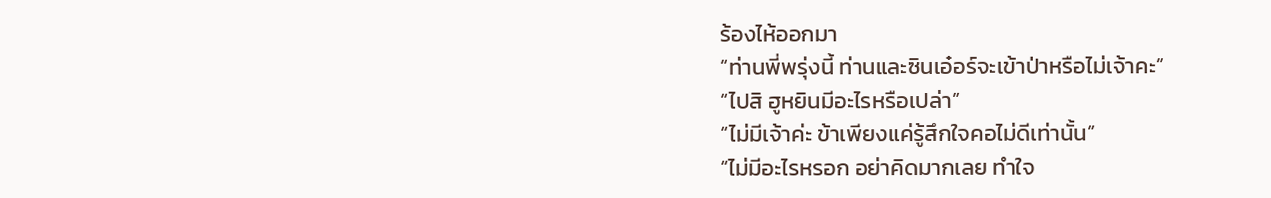ร้องไห้ออกมา
“ท่านพี่พรุ่งนี้ ท่านและซินเอ๋อร์จะเข้าป่าหรือไม่เจ้าคะ”
“ไปสิ ฮูหยินมีอะไรหรือเปล่า”
“ไม่มีเจ้าค่ะ ข้าเพียงแค่รู้สึกใจคอไม่ดีเท่านั้น”
“ไม่มีอะไรหรอก อย่าคิดมากเลย ทำใจ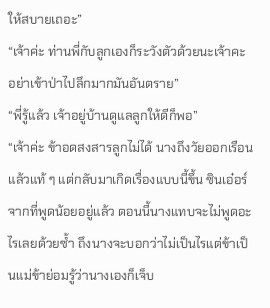ให้สบายเถอะ”
“เจ้าค่ะ ท่านพี่กับลูกเองก็ระวังตัวด้วยนะเจ้าคะ อย่าเข้าป่าไปลึกมากมันอันตราย”
“พี่รู้แล้ว เจ้าอยู่บ้านดูแลลูกให้ดีก็พอ”
“เจ้าค่ะ ข้าอดสงสารลูกไม่ได้ นางถึงวัยออกเรือนแล้วแท้ ๆ แต่กลับมาเกิดเรื่องแบบนี้ขึ้น ซินเอ๋อร์จากที่พูดน้อยอยู่แล้ว ตอนนี้นางแทบจะไม่พูดอะไรเลยด้วยซ้ำ ถึงนางจะบอกว่าไม่เป็นไรแต่ข้าเป็นแม่ข้าย่อมรู้ว่านางเองก็เจ็บ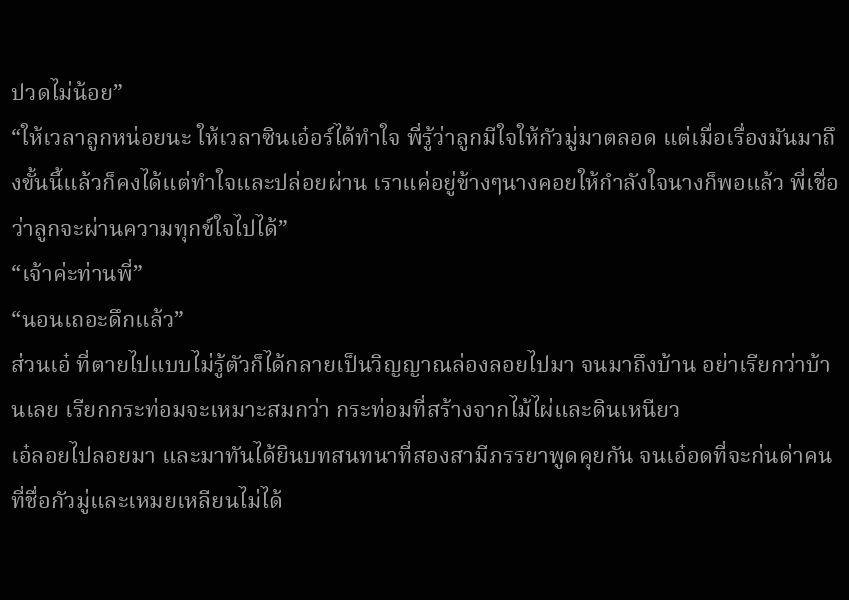ปวดไม่น้อย”
“ให้เวลาลูกหน่อยนะ ให้เวลาซินเอ๋อร์ได้ทำใจ พี่รู้ว่าลูกมีใจให้กัวมู่มาตลอด แต่เมื่อเรื่องมันมาถึงขั้นนี้แล้วก็คงได้แต่ทำใจและปล่อยผ่าน เราแค่อยู่ข้างๆนางคอยให้กำลังใจนางก็พอแล้ว พี่เชื่อว่าลูกจะผ่านความทุกข์ใจไปได้”
“เจ้าค่ะท่านพี่”
“นอนเถอะดึกแล้ว”
ส่วนเอ๋ ที่ตายไปแบบไม่รู้ตัวก็ได้กลายเป็นวิญญาณล่องลอยไปมา จนมาถึงบ้าน อย่าเรียกว่าบ้านเลย เรียกกระท่อมจะเหมาะสมกว่า กระท่อมที่สร้างจากไม้ไผ่และดินเหนียว
เอ๋ลอยไปลอยมา และมาทันได้ยินบทสนทนาที่สองสามีภรรยาพูดคุยกัน จนเอ๋อดที่จะก่นด่าคนที่ชื่อกัวมู่และเหมยเหลียนไม่ได้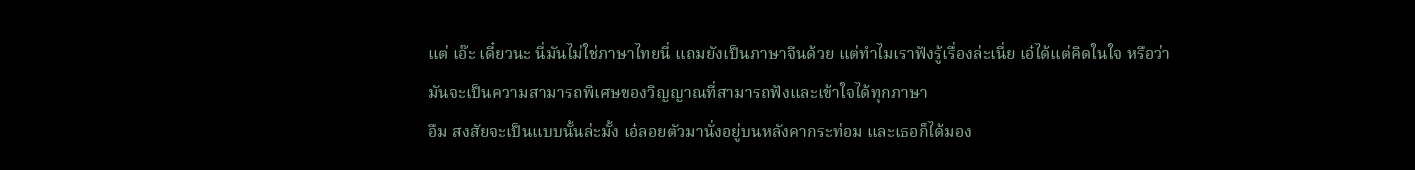แต่ เอ๊ะ เดี๋ยวนะ นี่มันไม่ใช่ภาษาไทยนี่ แถมยังเป็นภาษาจีนด้วย แต่ทำไมเราฟังรู้เรื่องล่ะเนี่ย เอ๋ได้แต่คิดในใจ หรือว่ามันจะเป็นความสามารถพิเศษของวิญญาณที่สามารถฟังและเข้าใจได้ทุกภาษา
อืม สงสัยจะเป็นแบบนั้นล่ะมั้ง เอ๋ลอยตัวมานั่งอยู่บนหลังคากระท่อม และเธอก็ได้มอง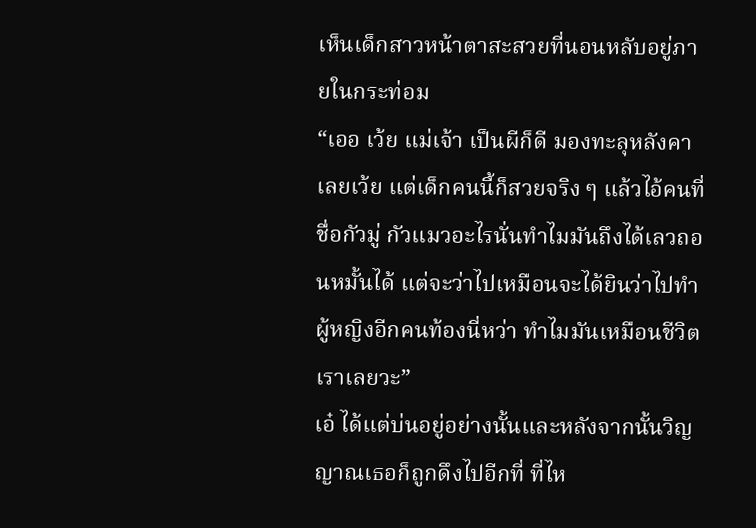เห็นเด็กสาวหน้าตาสะสวยที่นอนหลับอยู่ภายในกระท่อม
“เออ เว้ย แม่เจ้า เป็นผีก็ดี มองทะลุหลังคาเลยเว้ย แต่เด็กคนนี้ก็สวยจริง ๆ แล้วไอ้คนที่ชื่อกัวมู่ กัวแมวอะไรนั่นทำไมมันถึงได้เลวถอนหมั้นได้ แต่จะว่าไปเหมือนจะได้ยินว่าไปทำผู้หญิงอีกคนท้องนี่หว่า ทำไมมันเหมือนชีวิตเราเลยวะ”
เอ๋ ได้แต่บ่นอยู่อย่างนั้นและหลังจากนั้นวิญญาณเธอก็ถูกดึงไปอีกที่ ที่ไห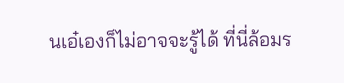นเอ๋เองก็ไม่อาจจะรู้ได้ ที่นี่ล้อมร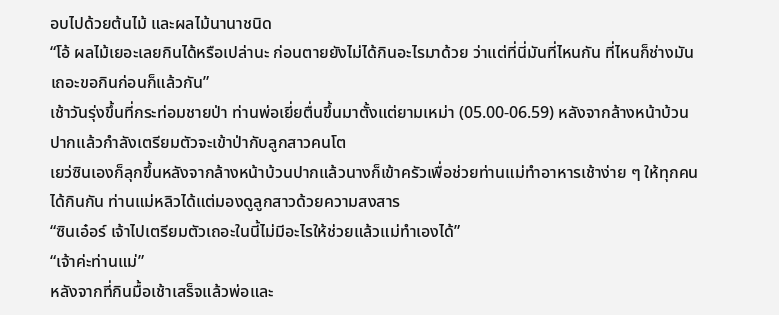อบไปด้วยต้นไม้ และผลไม้นานาชนิด
“โอ้ ผลไม้เยอะเลยกินได้หรือเปล่านะ ก่อนตายยังไม่ได้กินอะไรมาด้วย ว่าแต่ที่นี่มันที่ไหนกัน ที่ไหนก็ช่างมันเถอะขอกินก่อนก็แล้วกัน”
เช้าวันรุ่งขึ้นที่กระท่อมชายป่า ท่านพ่อเยี่ยตื่นขึ้นมาตั้งแต่ยามเหม่า (05.00-06.59) หลังจากล้างหน้าบ้วนปากแล้วกำลังเตรียมตัวจะเข้าป่ากับลูกสาวคนโต
เยว่ซินเองก็ลุกขึ้นหลังจากล้างหน้าบ้วนปากแล้วนางก็เข้าครัวเพื่อช่วยท่านแม่ทำอาหารเช้าง่าย ๆ ให้ทุกคนได้กินกัน ท่านแม่หลิวได้แต่มองดูลูกสาวด้วยความสงสาร
“ซินเอ๋อร์ เจ้าไปเตรียมตัวเถอะในนี้ไม่มีอะไรให้ช่วยแล้วแม่ทำเองได้”
“เจ้าค่ะท่านแม่”
หลังจากที่กินมื้อเช้าเสร็จแล้วพ่อและ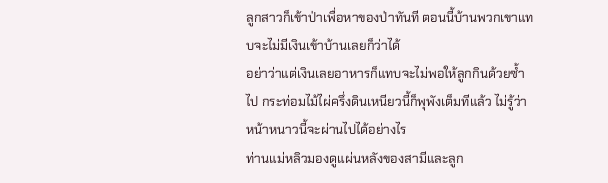ลูกสาวก็เข้าป่าเพื่อหาของป่าทันที ตอนนี้บ้านพวกเขาแทบจะไม่มีเงินเข้าบ้านเลยก็ว่าได้
อย่าว่าแต่เงินเลยอาหารก็แทบจะไม่พอให้ลูกกินด้วยซ้ำไป กระท่อมไม้ไผ่ครึ่งดินเหนียวนี้ก็พุพังเต็มทีแล้ว ไม่รู้ว่าหน้าหนาวนี้จะผ่านไปได้อย่างไร
ท่านแม่หลิวมองดูแผ่นหลังของสามีและลูก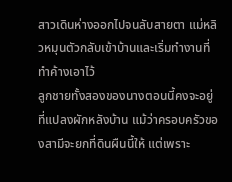สาวเดินห่างออกไปจนลับสายตา แม่หลิวหมุนตัวกลับเข้าบ้านและเริ่มทำงานที่ทำค้างเอาไว้
ลูกชายทั้งสองของนางตอนนี้คงจะอยู่ที่แปลงผักหลังบ้าน แม้ว่าครอบครัวของสามีจะยกที่ดินผืนนี้ให้ แต่เพราะ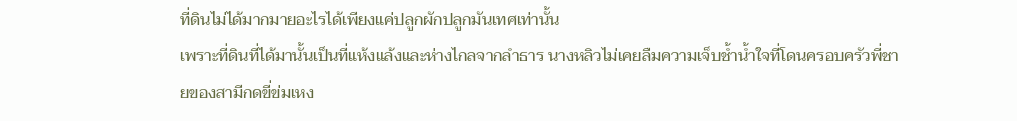ที่ดินไม่ได้มากมายอะไรได้เพียงแค่ปลูกผักปลูกมันเทศเท่านั้น
เพราะที่ดินที่ได้มานั้นเป็นที่แห้งแล้งและห่างไกลจากลำธาร นางหลิวไม่เคยลืมความเจ็บช้ำน้ำใจที่โดนครอบครัวพี่ชายของสามีกดขี่ข่มเหง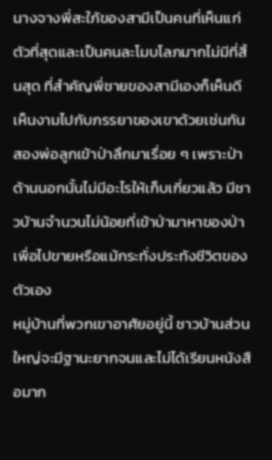นางจางพี่สะใภ้ของสามีเป็นคนที่เห็นแก่ตัวที่สุดและเป็นคนละโมบโลภมากไม่มีที่สิ้นสุด ที่สำคัญพี่ชายของสามีเองก็เห็นดีเห็นงามไปกับภรรยาของเขาด้วยเช่นกัน
สองพ่อลูกเข้าป่าลึกมาเรื่อย ๆ เพราะป่าด้านนอกนั้นไม่มีอะไรให้เก็บเกี่ยวแล้ว มีชาวบ้านจำนวนไม่น้อยที่เข้าป่ามาหาของป่าเพื่อไปขายหรือแม้กระทั่งประทังชีวิตของตัวเอง
หมู่บ้านที่พวกเขาอาศัยอยู่นี้ ชาวบ้านส่วนใหญ่จะมีฐานะยากจนและไม่ได้เรียนหนังสือมาก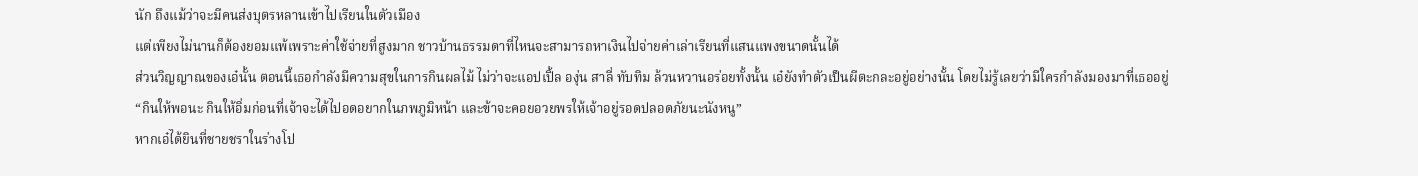นัก ถึงแม้ว่าจะมีคนส่งบุตรหลานเข้าไปเรียนในตัวเมือง
แต่เพียงไม่นานก็ต้องยอมแพ้เพราะค่าใช้จ่ายที่สูงมาก ชาวบ้านธรรมดาที่ไหนจะสามารถหาเงินไปจ่ายค่าเล่าเรียนที่แสนแพงขนาดนั้นได้
ส่วนวิญญาณของเอ๋นั้น ตอนนี้เธอกำลังมีความสุขในการกินผลไม้ ไม่ว่าจะแอปเปิ้ล องุ่น สาลี่ ทับทิม ล้วนหวานอร่อยทั้งนั้น เอ๋ยังทำตัวเป็นผีตะกละอยู่อย่างนั้น โดยไม่รู้เลยว่ามีใครกำลังมองมาที่เธออยู่
“กินให้พอนะ กินให้อิ่มก่อนที่เจ้าจะได้ไปอดอยากในภพภูมิหน้า และข้าจะคอยอวยพรให้เจ้าอยู่รอดปลอดภัยนะนังหนู”
หากเอ๋ได้ยินที่ชายชราในร่างโป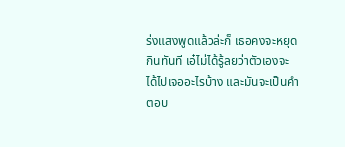ร่งแสงพูดแล้วล่ะก็ เธอคงจะหยุดกินทันที เอ๋ไม่ได้รู้ลยว่าตัวเองจะได้ไปเจออะไรบ้าง และมันจะเป็นคำตอบ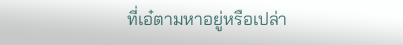ที่เอ๋ตามหาอยู่หรือเปล่า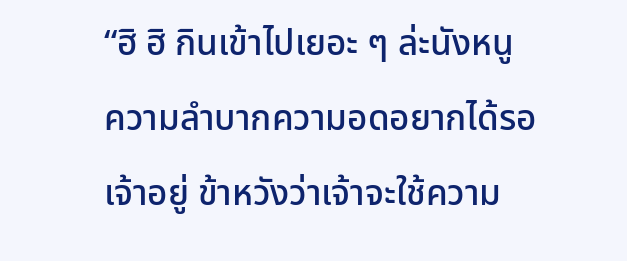“ฮิ ฮิ กินเข้าไปเยอะ ๆ ล่ะนังหนู ความลำบากความอดอยากได้รอเจ้าอยู่ ข้าหวังว่าเจ้าจะใช้ความ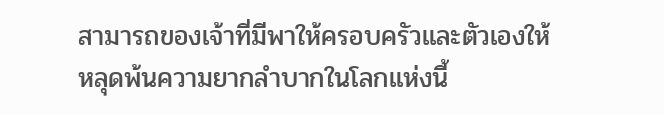สามารถของเจ้าที่มีพาให้ครอบครัวและตัวเองให้หลุดพ้นความยากลำบากในโลกแห่งนี้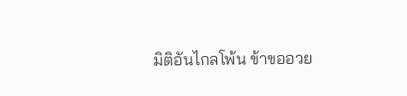มิติอันไกลโพ้น ข้าขออวย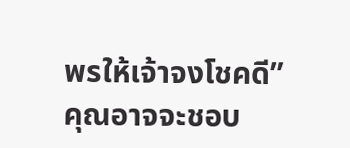พรให้เจ้าจงโชคดี”
คุณอาจจะชอบ